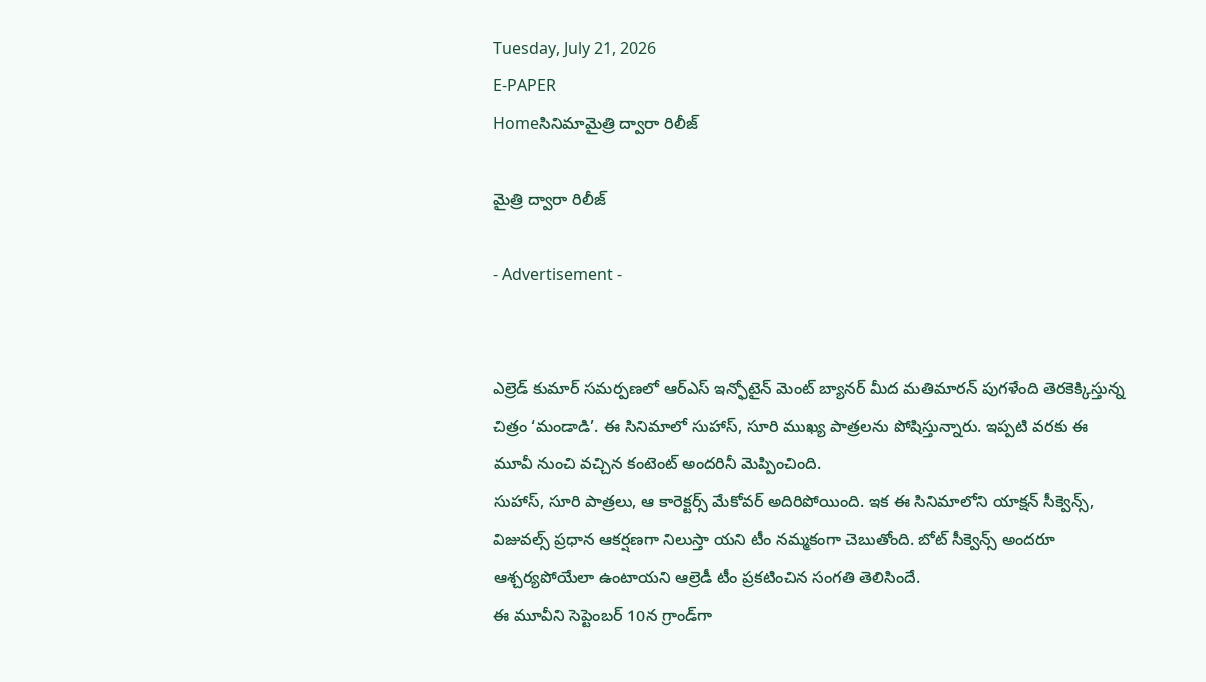Tuesday, July 21, 2026
E-PAPER
Homeసినిమామైత్రి ద్వారా రిలీజ్

మైత్రి ద్వారా రిలీజ్

- Advertisement -


ఎల్రెడ్ కుమార్ సమర్పణలో ఆర్ఎస్ ఇన్ఫోటైన్‌ మెంట్ బ్యానర్ మీద మతిమారన్ పుగళేంది తెరకెక్కిస్తున్న చిత్రం ‘మండాడి’. ఈ సినిమాలో సుహాస్, సూరి ముఖ్య పాత్రలను పోషిస్తున్నారు. ఇప్పటి వరకు ఈ మూవీ నుంచి వచ్చిన కంటెంట్ అందరినీ మెప్పించింది.
సుహాస్, సూరి పాత్రలు, ఆ కారెక్టర్స్ మేకోవర్ అదిరిపోయింది. ఇక ఈ సినిమాలోని యాక్షన్ సీక్వెన్స్, విజువల్స్ ప్రధాన ఆకర్షణగా నిలుస్తా యని టీం నమ్మకంగా చెబుతోంది. బోట్ సీక్వెన్స్ అందరూ ఆశ్చర్యపోయేలా ఉంటాయని ఆల్రెడీ టీం ప్రకటించిన సంగతి తెలిసిందే.
ఈ మూవీని సెప్టెంబర్ 10న గ్రాండ్‌గా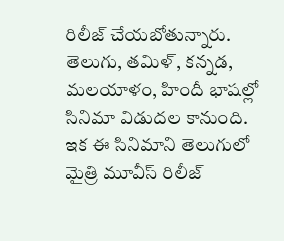రిలీజ్ చేయబోతున్నారు. తెలుగు, తమిళ్, కన్నడ, మలయాళం, హిందీ భాషల్లో సినిమా విడుదల కానుంది. ఇక ఈ సినిమాని తెలుగులో మైత్రి మూవీస్ రిలీజ్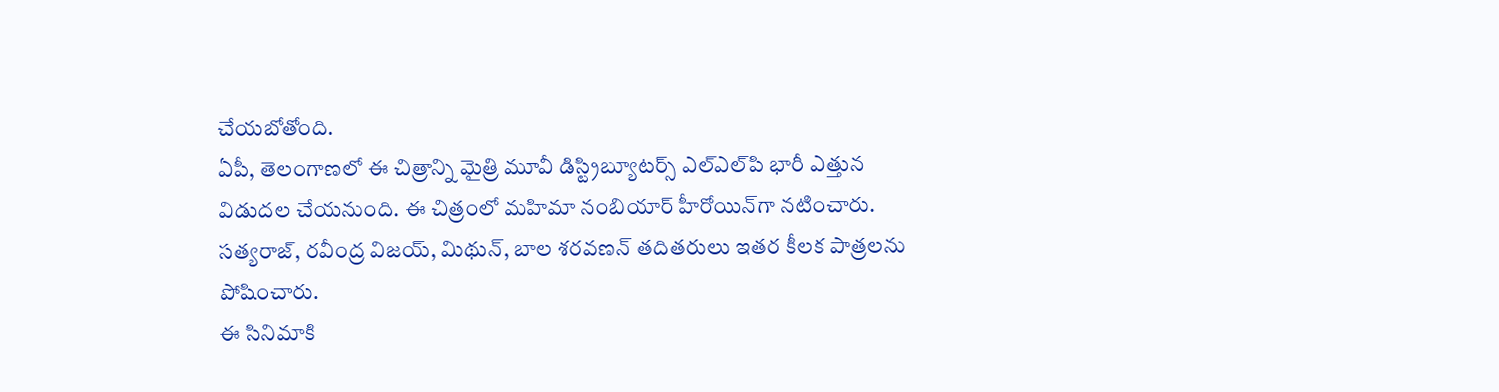చేయబోతోంది.
ఏపీ, తెలంగాణలో ఈ చిత్రాన్ని మైత్రి మూవీ డిస్ట్రిబ్యూటర్స్ ఎల్ఎల్‌పి భారీ ఎత్తున విడుదల చేయనుంది. ఈ చిత్రంలో మహిమా నంబియార్ హీరోయిన్‌గా నటించారు. సత్యరాజ్, రవీంద్ర విజయ్, మిథున్, బాల శరవణన్ తదితరులు ఇతర కీలక పాత్రలను పోషించారు.
ఈ సినిమాకి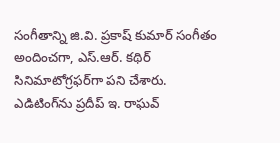సంగీతాన్ని జి.వి. ప్రకాష్ కుమార్ సంగీతం అందించగా, ఎస్.ఆర్. కథిర్ సినిమాటోగ్రఫర్‌గా పని చేశారు. ఎడిటింగ్‌ను ప్రదీప్ ఇ. రాఘవ్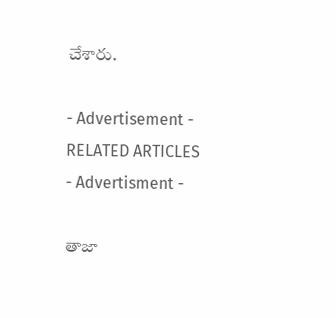చేశారు.

- Advertisement -
RELATED ARTICLES
- Advertisment -

తాజా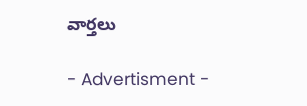వార్తలు

- Advertisment -